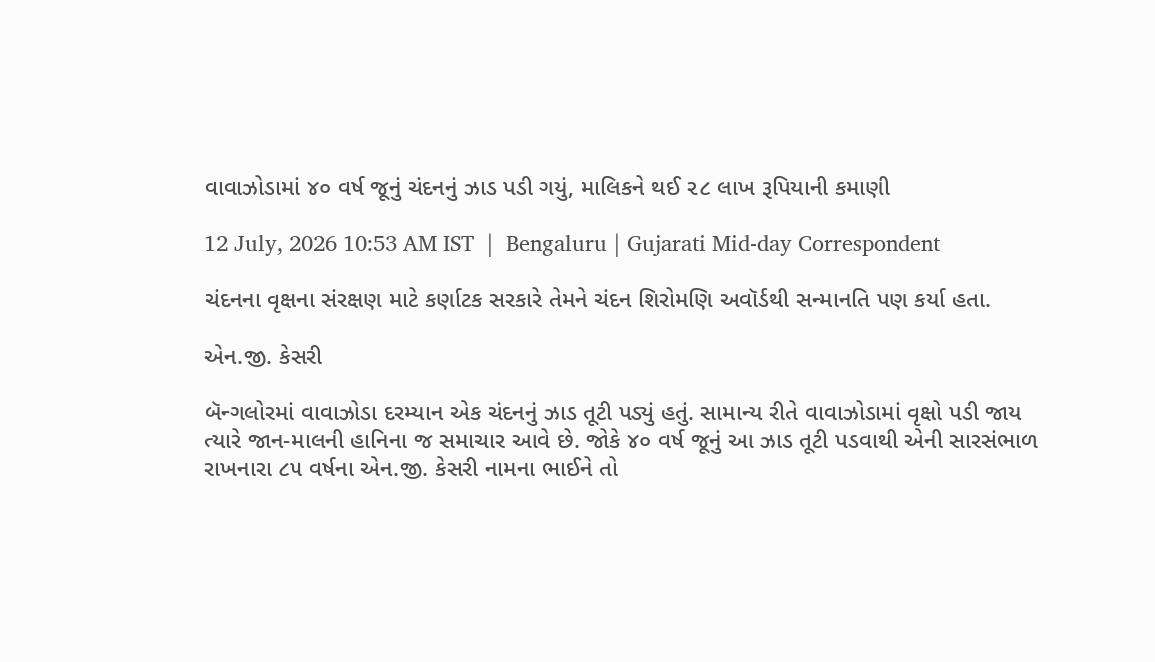વાવાઝોડામાં ૪૦ વર્ષ જૂનું ચંદનનું ઝાડ પડી ગયું, માલિકને થઈ ૨૮ લાખ રૂપિયાની કમાણી

12 July, 2026 10:53 AM IST  |  Bengaluru | Gujarati Mid-day Correspondent

ચંદનના વૃક્ષના સંરક્ષણ માટે કર્ણાટક સરકારે તેમને ચંદન શિરોમણિ અવૉર્ડથી સન્માનતિ પણ કર્યા હતા.

એન.જી. કેસરી

બૅન્ગલોરમાં વાવાઝોડા દરમ્યાન એક ચંદનનું ઝાડ તૂટી પડ્યું હતું. સામાન્ય રીતે વાવાઝોડામાં વૃક્ષો પડી જાય ત્યારે જાન-માલની હાનિના જ સમાચાર આવે છે. જોકે ૪૦ વર્ષ જૂનું આ ઝાડ તૂટી પડવાથી એની સારસંભાળ રાખનારા ૮૫ વર્ષના એન.જી. કેસરી નામના ભાઈને તો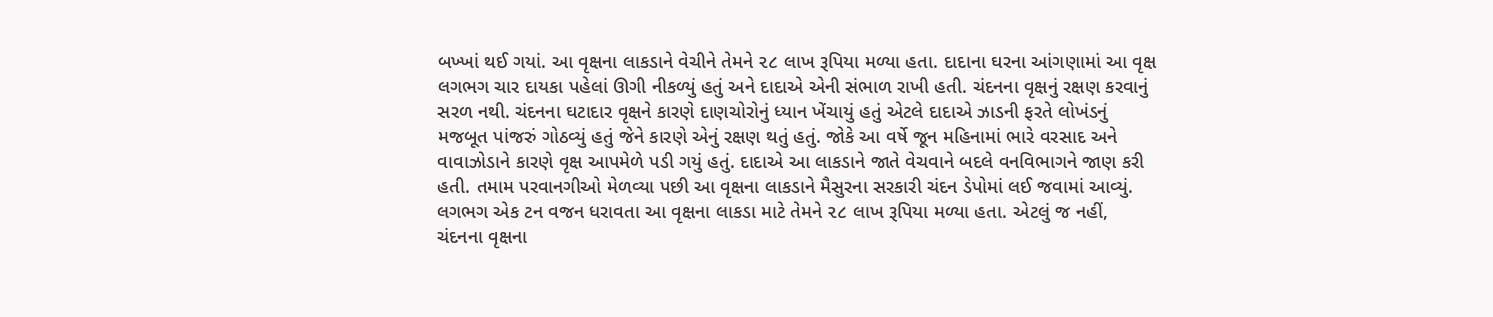બખ્ખાં થઈ ગયાં. આ વૃક્ષના લાકડાને વેચીને તેમને ૨૮ લાખ રૂપિયા મળ્યા હતા. દાદાના ઘરના આંગણામાં આ વૃક્ષ લગભગ ચાર દાયકા પહેલાં ઊગી નીકળ્યું હતું અને દાદાએ એની સંભાળ રાખી હતી. ચંદનના વૃક્ષનું રક્ષણ કરવાનું સરળ નથી. ચંદનના ઘટાદાર વૃક્ષને કારણે દાણચોરોનું ધ્યાન ખેંચાયું હતું એટલે દાદાએ ઝાડની ફરતે લોખંડનું મજબૂત પાંજરું ગોઠવ્યું હતું જેને કારણે એનું રક્ષણ થતું હતું. જોકે આ વર્ષે જૂન મહિનામાં ભારે વરસાદ અને વાવાઝોડાને કારણે વૃક્ષ આપમેળે પડી ગયું હતું. દાદાએ આ લાકડાને જાતે વેચવાને બદલે વનવિભાગને જાણ કરી હતી. તમામ પરવાનગીઓ મેળવ્યા પછી આ વૃક્ષના લાકડાને મૈસુરના સરકારી ચંદન ડેપોમાં લઈ જવામાં આવ્યું. લગભગ એક ટન વજન ધરાવતા આ વૃક્ષના લાકડા માટે તેમને ૨૮ લાખ રૂપિયા મળ્યા હતા. એટલું જ નહીં, ચંદનના વૃક્ષના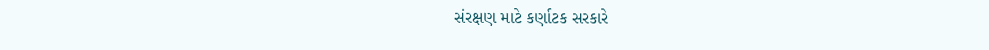સંરક્ષણ માટે કર્ણાટક સરકારે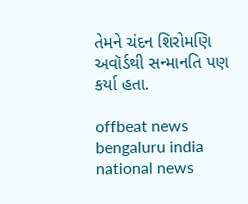તેમને ચંદન શિરોમણિ અવૉર્ડથી સન્માનતિ પણ કર્યા હતા.

offbeat news bengaluru india national news